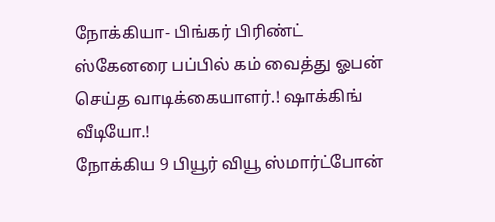நோக்கியா- பிங்கர் பிரிண்ட் ஸ்கேனரை பப்பில் கம் வைத்து ஓபன் செய்த வாடிக்கையாளர்.! ஷாக்கிங் வீடியோ.!
நோக்கிய 9 பியூர் வியூ ஸ்மார்ட்போன்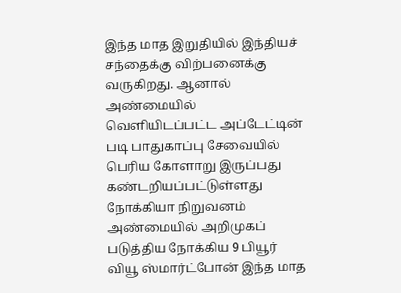இந்த மாத இறுதியில் இந்தியச் சந்தைக்கு விற்பனைக்கு வருகிறது. ஆனால் அண்மையில் வெளியிடப்பட்ட அப்டேட்டின் படி பாதுகாப்பு சேவையில் பெரிய கோளாறு இருப்பது கண்டறியப்பட்டுள்ளது
நோக்கியா நிறுவனம் அண்மையில் அறிமுகப் படுத்திய நோக்கிய 9 பியூர் வியூ ஸ்மார்ட்போன் இந்த மாத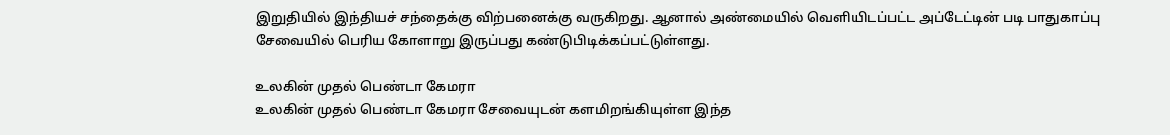இறுதியில் இந்தியச் சந்தைக்கு விற்பனைக்கு வருகிறது. ஆனால் அண்மையில் வெளியிடப்பட்ட அப்டேட்டின் படி பாதுகாப்பு சேவையில் பெரிய கோளாறு இருப்பது கண்டுபிடிக்கப்பட்டுள்ளது.

உலகின் முதல் பெண்டா கேமரா
உலகின் முதல் பெண்டா கேமரா சேவையுடன் களமிறங்கியுள்ள இந்த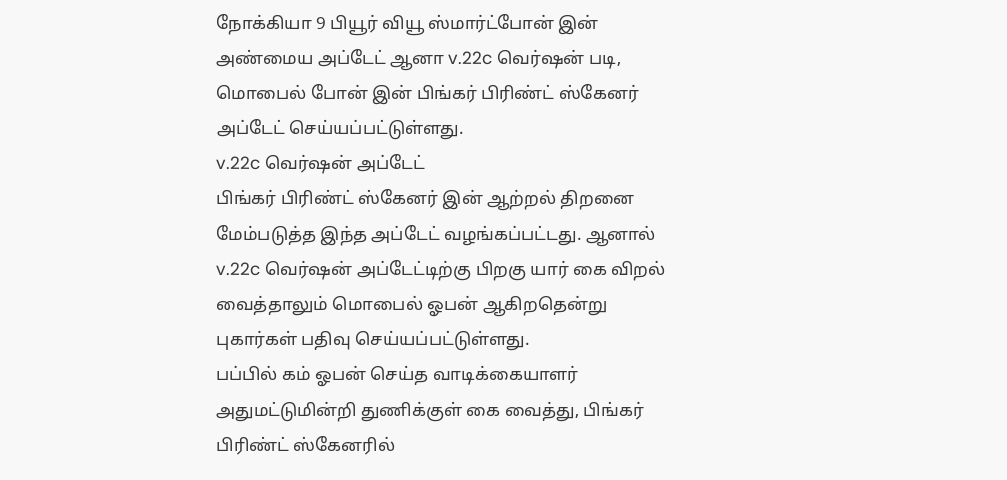நோக்கியா 9 பியூர் வியூ ஸ்மார்ட்போன் இன் அண்மைய அப்டேட் ஆனா v.22c வெர்ஷன் படி, மொபைல் போன் இன் பிங்கர் பிரிண்ட் ஸ்கேனர் அப்டேட் செய்யப்பட்டுள்ளது.
v.22c வெர்ஷன் அப்டேட்
பிங்கர் பிரிண்ட் ஸ்கேனர் இன் ஆற்றல் திறனை மேம்படுத்த இந்த அப்டேட் வழங்கப்பட்டது. ஆனால் v.22c வெர்ஷன் அப்டேட்டிற்கு பிறகு யார் கை விறல் வைத்தாலும் மொபைல் ஓபன் ஆகிறதென்று புகார்கள் பதிவு செய்யப்பட்டுள்ளது.
பப்பில் கம் ஓபன் செய்த வாடிக்கையாளர்
அதுமட்டுமின்றி துணிக்குள் கை வைத்து, பிங்கர் பிரிண்ட் ஸ்கேனரில்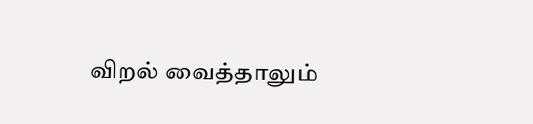விறல் வைத்தாலும்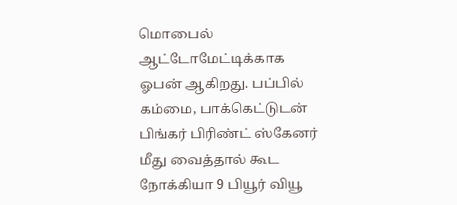மொபைல் ஆட்டோமேட்டிக்காக ஓபன் ஆகிறது. பப்பில் கம்மை, பாக்கெட்டுடன் பிங்கர் பிரிண்ட் ஸ்கேனர் மீது வைத்தால் கூட நோக்கியா 9 பியூர் வியூ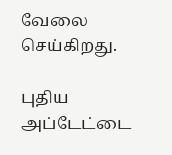வேலை செய்கிறது.

புதிய அப்டேட்டை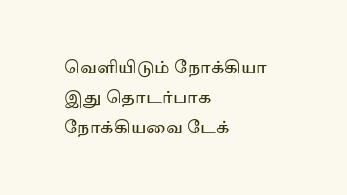வெளியிடும் நோக்கியா
இது தொடர்பாக நோக்கியவை டேக்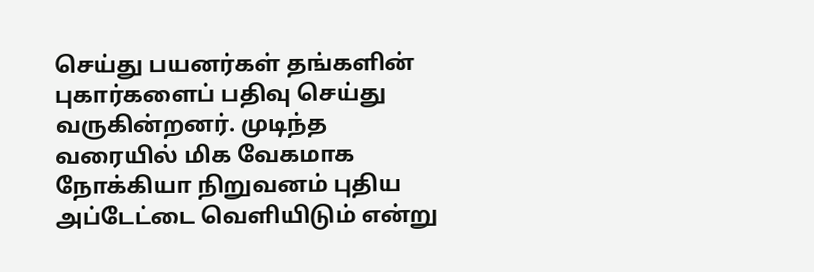செய்து பயனர்கள் தங்களின் புகார்களைப் பதிவு செய்து வருகின்றனர். முடிந்த வரையில் மிக வேகமாக நோக்கியா நிறுவனம் புதிய அப்டேட்டை வெளியிடும் என்று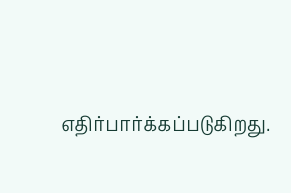எதிர்பார்க்கப்படுகிறது.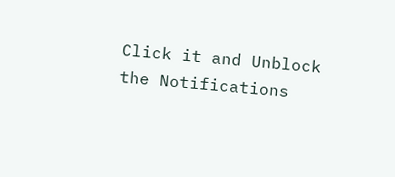Click it and Unblock the Notifications